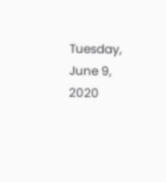Tuesday, June 9, 2020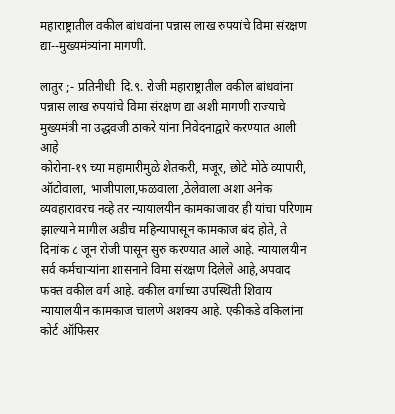महाराष्ट्रातील वकील बांधवांना पन्नास लाख रुपयांचे विमा संरक्षण द्या--मुख्यमंत्र्यांना मागणी.

लातुर ;- प्रतिनीधी  दि.९. रोजी महाराष्ट्रातील वकील बांधवांना पन्नास लाख रुपयांचे विमा संरक्षण द्या अशी मागणी राज्याचे मुख्यमंत्री ना उद्धवजी ठाकरे यांना निवेदनाद्वारे करण्यात आली आहे
कोरोना-१९ च्या महामारीमुळे शेतकरी, मजूर, छोटे मोठे व्यापारी, ऑटोवाला, भाजीपाला,फळवाला ,ठेलेवाला अशा अनेक व्यवहारावरच नव्हे तर न्यायालयीन कामकाजावर ही यांचा परिणाम झाल्याने मागील अडीच महिन्यापासून कामकाज बंद होते, ते दिनांक ८ जून रोजी पासून सुरु करण्यात आले आहे. न्यायालयीन सर्व कर्मचाऱ्यांना शासनाने विमा संरक्षण दिलेले आहे,अपवाद फक्त वकील वर्ग आहे. वकील वर्गाच्या उपस्थिती शिवाय न्यायालयीन कामकाज चालणे अशक्य आहे. एकीकडे वकिलांना कोर्ट ऑफिसर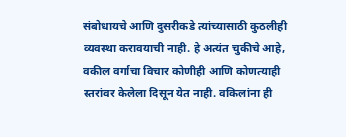संबोधायचे आणि दुसरीकडे त्यांच्यासाठी कुठलीही व्यवस्था करावयाची नाही. हे अत्यंत चुकीचे आहे, वकील वर्गाचा विचार कोणीही आणि कोणत्याही स्तरांवर केलेला दिसून येत नाही. वकिलांना ही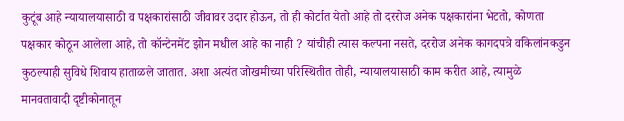कुटूंब आहे न्यायालयासाठी व पक्षकारांसाठी जीवावर उदार होऊन, तो ही कोर्टात येतो आहे तो दररोज अनेक पक्षकारांना भेटतो, कोणता पक्षकार कोठून आलेला आहे, तो कॉन्टेनमेंट झोन मधील आहे का नाही ? यांचीही त्यास कल्पना नसते, दररोज अनेक कागदपत्रे वकिलांनकडुन कुठल्याही सुविधे शिवाय हाताळले जातात. अशा अत्यंत जोखमीच्या परिस्थितीत तोही, न्यायालयासाठी काम करीत आहे, त्यामुळे मानवतावादी दृष्टीकोनातून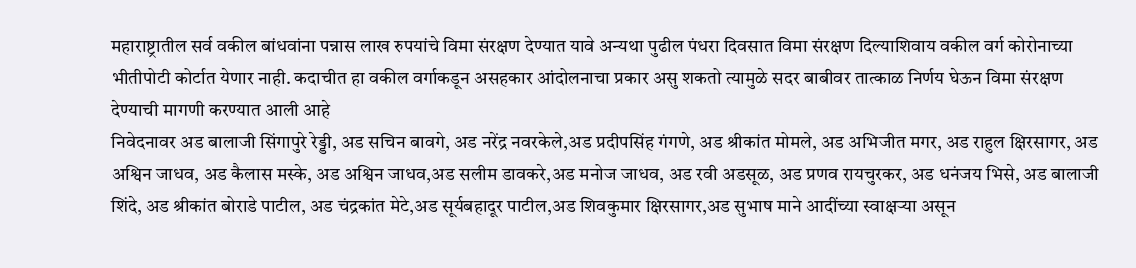महाराष्ट्रातील सर्व वकील बांधवांना पन्नास लाख रुपयांचे विमा संरक्षण देण्यात यावे अन्यथा पुढील पंधरा दिवसात विमा संरक्षण दिल्याशिवाय वकील वर्ग कोरोनाच्या भीतीपोटी कोर्टात येणार नाही. कदाचीत हा वकील वर्गाकडून असहकार आंदोलनाचा प्रकार असु शकतो त्यामुळे सदर बाबीवर तात्काळ निर्णय घेऊन विमा संरक्षण देण्याची मागणी करण्यात आली आहे
निवेदनावर अड बालाजी सिंगापुरे रेड्डी, अड सचिन बावगे, अड नरेंद्र नवरकेले,अड प्रदीपसिंह गंगणे, अड श्रीकांत मोमले, अड अभिजीत मगर, अड राहुल क्षिरसागर, अड अश्विन जाधव, अड कैलास मस्के, अड अश्विन जाधव,अड सलीम डावकरे,अड मनोज जाधव, अड रवी अडसूळ, अड प्रणव रायचुरकर, अड धनंजय भिसे, अड बालाजी शिंदे, अड श्रीकांत बोराडे पाटील, अड चंद्रकांत मेटे,अड सूर्यबहादूर पाटील,अड शिवकुमार क्षिरसागर,अड सुभाष माने आदींच्या स्वाक्षऱ्या असून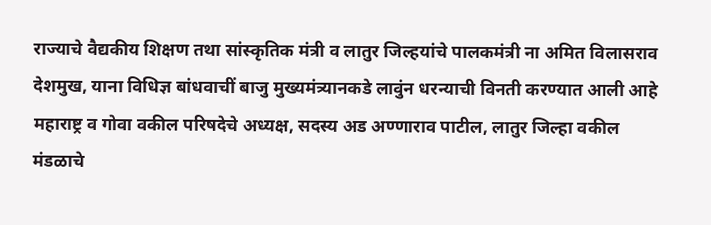राज्याचे वैद्यकीय शिक्षण तथा सांस्कृतिक मंत्री व लातुर जिल्हयांचे पालकमंत्री ना अमित विलासराव देशमुख, याना विधिज्ञ बांधवाचीं बाजु मुख्यमंत्र्यानकडे लावुंन धरन्याची विनती करण्यात आली आहे
महाराष्ट्र व गोवा वकील परिषदेचे अध्यक्ष, सदस्य अड अण्णाराव पाटील, लातुर जिल्हा वकील मंडळाचे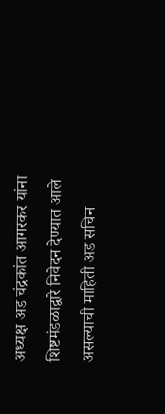अध्यक्ष अड चंद्रकांत आगरकर यांना शिष्टमंडळाद्वारे निवेदन देण्यात आले असल्याची माहिती अड सचिन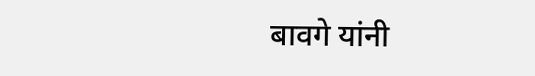बावगे यांनी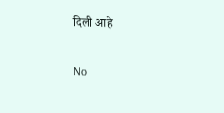दिली आहे

No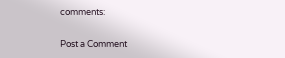comments:

Post a Comment